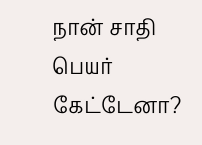நான் சாதி பெயர் கேட்டேனா?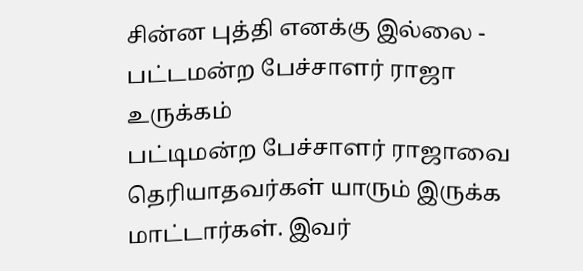சின்ன புத்தி எனக்கு இல்லை - பட்டமன்ற பேச்சாளர் ராஜா உருக்கம்
பட்டிமன்ற பேச்சாளர் ராஜாவை தெரியாதவர்கள் யாரும் இருக்க மாட்டார்கள். இவர்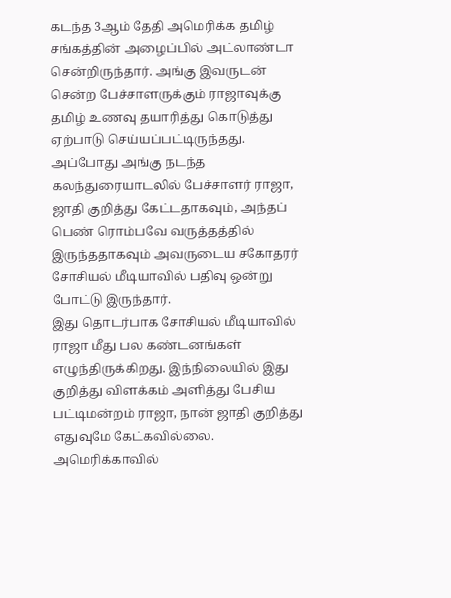கடந்த 3ஆம் தேதி அமெரிக்க தமிழ் சங்கத்தின் அழைப்பில் அட்லாண்டா சென்றிருந்தார். அங்கு இவருடன் சென்ற பேச்சாளருக்கும் ராஜாவுக்கு தமிழ் உணவு தயாரித்து கொடுத்து ஏற்பாடு செய்யப்பட்டிருந்தது. அப்போது அங்கு நடந்த கலந்துரையாடலில் பேச்சாளர் ராஜா, ஜாதி குறித்து கேட்டதாகவும், அந்தப் பெண் ரொம்பவே வருத்தத்தில் இருந்ததாகவும் அவருடைய சகோதரர் சோசியல் மீடியாவில் பதிவு ஒன்று போட்டு இருந்தார்.
இது தொடர்பாக சோசியல் மீடியாவில் ராஜா மீது பல கண்டனங்கள் எழுந்திருக்கிறது. இந்நிலையில் இது குறித்து விளக்கம் அளித்து பேசிய பட்டிமன்றம் ராஜா, நான் ஜாதி குறித்து எதுவுமே கேட்கவில்லை.
அமெரிக்காவில்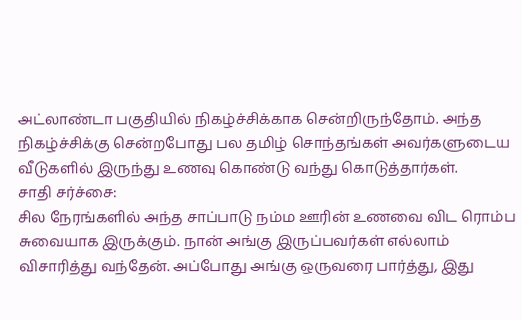அட்லாண்டா பகுதியில் நிகழ்ச்சிக்காக சென்றிருந்தோம். அந்த நிகழ்ச்சிக்கு சென்றபோது பல தமிழ் சொந்தங்கள் அவர்களுடைய வீடுகளில் இருந்து உணவு கொண்டு வந்து கொடுத்தார்கள்.
சாதி சர்ச்சை:
சில நேரங்களில் அந்த சாப்பாடு நம்ம ஊரின் உணவை விட ரொம்ப சுவையாக இருக்கும். நான் அங்கு இருப்பவர்கள் எல்லாம் விசாரித்து வந்தேன். அப்போது அங்கு ஒருவரை பார்த்து, இது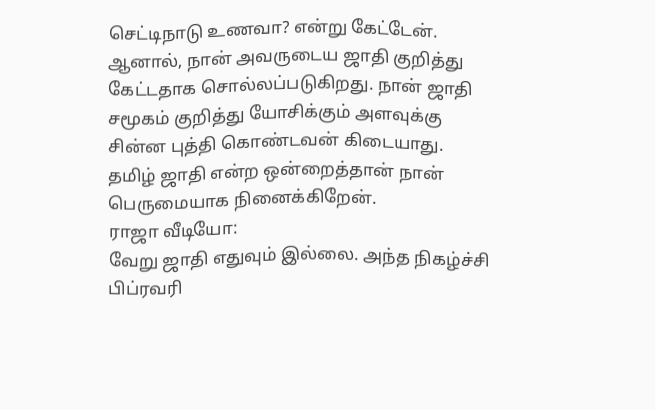செட்டிநாடு உணவா? என்று கேட்டேன். ஆனால், நான் அவருடைய ஜாதி குறித்து கேட்டதாக சொல்லப்படுகிறது. நான் ஜாதி சமூகம் குறித்து யோசிக்கும் அளவுக்கு சின்ன புத்தி கொண்டவன் கிடையாது. தமிழ் ஜாதி என்ற ஒன்றைத்தான் நான் பெருமையாக நினைக்கிறேன்.
ராஜா வீடியோ:
வேறு ஜாதி எதுவும் இல்லை. அந்த நிகழ்ச்சி பிப்ரவரி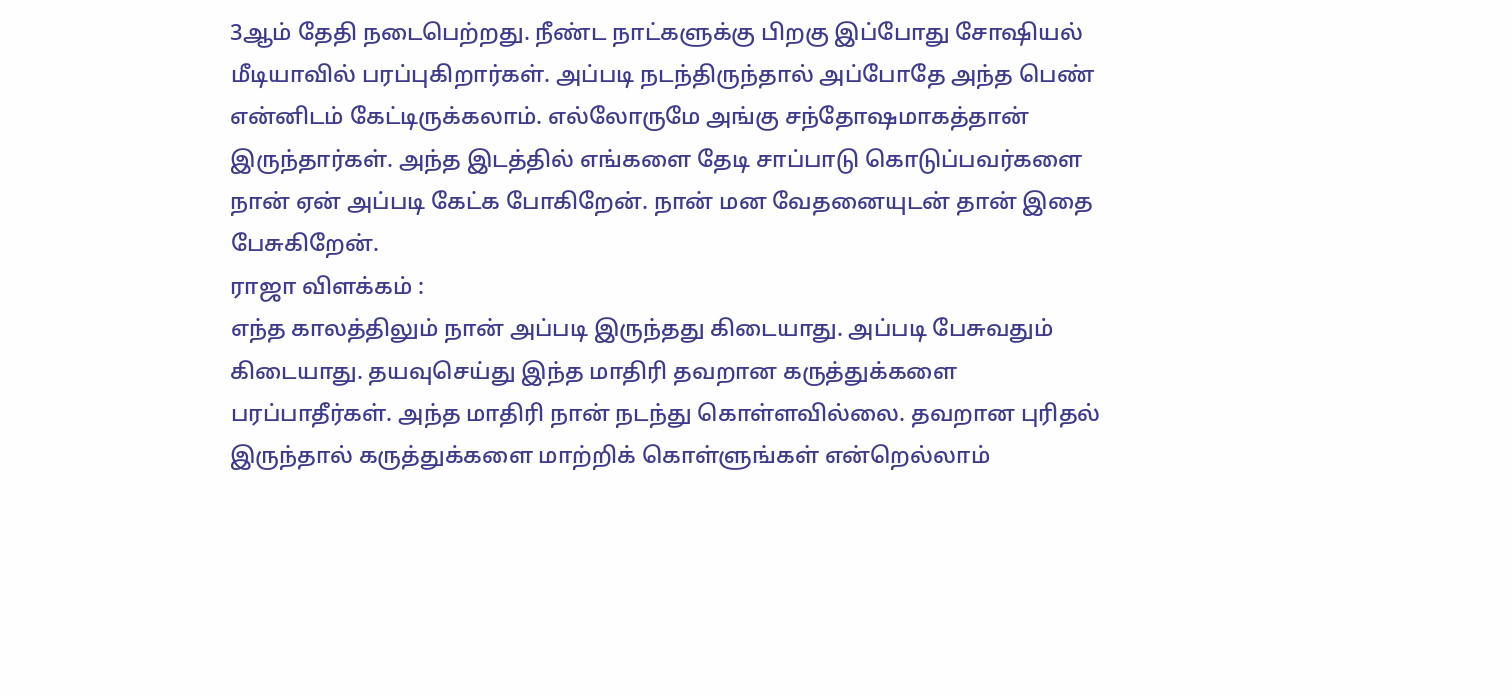3ஆம் தேதி நடைபெற்றது. நீண்ட நாட்களுக்கு பிறகு இப்போது சோஷியல் மீடியாவில் பரப்புகிறார்கள். அப்படி நடந்திருந்தால் அப்போதே அந்த பெண் என்னிடம் கேட்டிருக்கலாம். எல்லோருமே அங்கு சந்தோஷமாகத்தான் இருந்தார்கள். அந்த இடத்தில் எங்களை தேடி சாப்பாடு கொடுப்பவர்களை நான் ஏன் அப்படி கேட்க போகிறேன். நான் மன வேதனையுடன் தான் இதை பேசுகிறேன்.
ராஜா விளக்கம் :
எந்த காலத்திலும் நான் அப்படி இருந்தது கிடையாது. அப்படி பேசுவதும் கிடையாது. தயவுசெய்து இந்த மாதிரி தவறான கருத்துக்களை பரப்பாதீர்கள். அந்த மாதிரி நான் நடந்து கொள்ளவில்லை. தவறான புரிதல் இருந்தால் கருத்துக்களை மாற்றிக் கொள்ளுங்கள் என்றெல்லாம்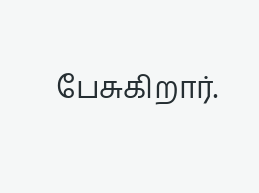பேசுகிறார்.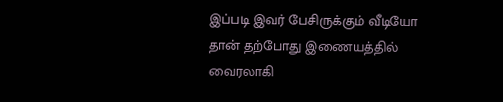இப்படி இவர் பேசிருக்கும் வீடியோ தான் தற்போது இணையத்தில் வைரலாகி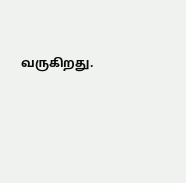வருகிறது.